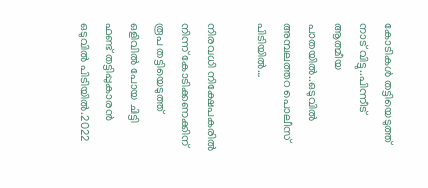കോടികള്‍ തട്ടിയെടുത്ത് നാട് വിട്ടു..പിന്നീട് ആത്മീയ പാതയിൽ..ഒടുവിൽ അമ്പലത്തറ പൊലീസ് പിടിയില്‍…

നിരവധി നിക്ഷേപകരില്‍ നിന്ന് കോടിക്കണക്കിന് രൂപ തട്ടിയെടുത്ത് ഒളിവില്‍ പോയ ചിട്ടി ഫണ്ട് തട്ടിപ്പുകാരന്‍ ഒടുവിൽ പിടിയിൽ.2022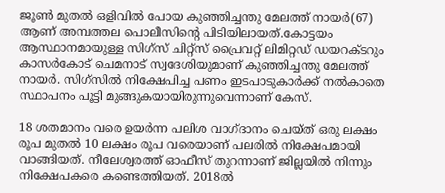ജൂണ്‍ മുതല്‍ ഒളിവില്‍ പോയ കുഞ്ഞിച്ചന്തു മേലത്ത് നായര്‍(67) ആണ് അമ്പത്തല പൊലീസിന്റെ പിടിയിലായത്.കോട്ടയം ആസ്ഥാനമായുള്ള സിഗ്‌സ് ചിറ്റ്‌സ് പ്രൈവറ്റ് ലിമിറ്റഡ് ഡയറക്ടറും കാസര്‍കോട് ചെമനാട് സ്വദേശിയുമാണ് കുഞ്ഞിച്ചന്തു മേലത്ത് നായര്‍. സിഗ്‌സില്‍ നിക്ഷേപിച്ച പണം ഇടപാടുകാര്‍ക്ക് നല്‍കാതെ സ്ഥാപനം പൂട്ടി മുങ്ങുകയായിരുന്നുവെന്നാണ് കേസ്.

18 ശതമാനം വരെ ഉയര്‍ന്ന പലിശ വാഗ്ദാനം ചെയ്ത് ഒരു ലക്ഷം രൂപ മുതല്‍ 10 ലക്ഷം രൂപ വരെയാണ് പലരില്‍ നിക്ഷേപമായി വാങ്ങിയത്. നീലേശ്വരത്ത് ഓഫീസ് തുറന്നാണ് ജില്ലയില്‍ നിന്നും നിക്ഷേപകരെ കണ്ടെത്തിയത്. 2018ല്‍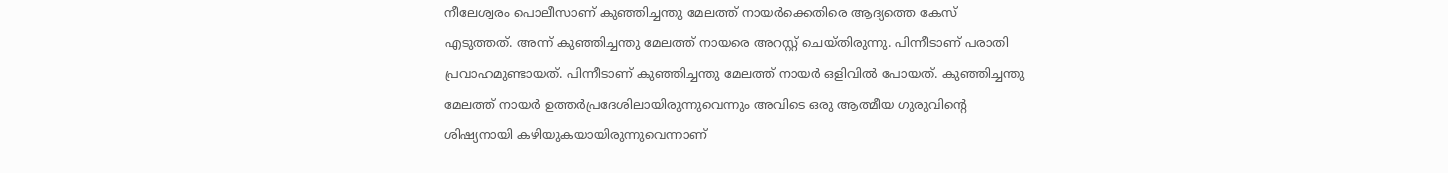നീലേശ്വരം പൊലീസാണ് കുഞ്ഞിച്ചന്തു മേലത്ത് നായര്‍ക്കെതിരെ ആദ്യത്തെ കേസ് എടുത്തത്. അന്ന് കുഞ്ഞിച്ചന്തു മേലത്ത് നായരെ അറസ്റ്റ് ചെയ്തിരുന്നു. പിന്നീടാണ് പരാതി പ്രവാഹമുണ്ടായത്. പിന്നീടാണ് കുഞ്ഞിച്ചന്തു മേലത്ത് നായര്‍ ഒളിവില്‍ പോയത്. കുഞ്ഞിച്ചന്തു മേലത്ത് നായര്‍ ഉത്തര്‍പ്രദേശിലായിരുന്നുവെന്നും അവിടെ ഒരു ആത്മീയ ഗുരുവിന്റെ ശിഷ്യനായി കഴിയുകയായിരുന്നുവെന്നാണ്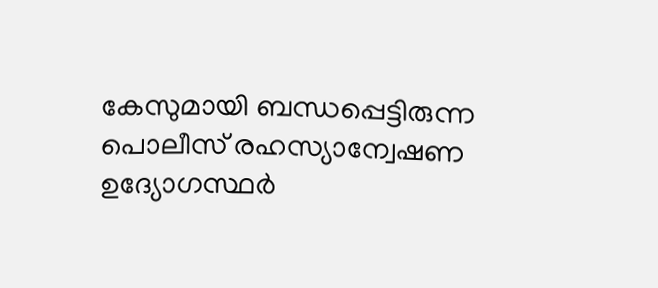കേസുമായി ബന്ധപ്പെട്ടിരുന്ന പൊലീസ് രഹസ്യാന്വേഷണ ഉദ്യോഗസ്ഥര്‍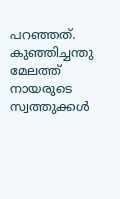പറഞ്ഞത്. കുഞ്ഞിച്ചന്തു മേലത്ത് നായരുടെ സ്വത്തുക്കള്‍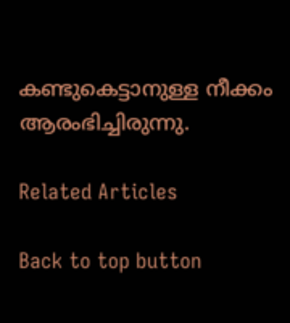കണ്ടുകെട്ടാനുള്ള നീക്കം ആരംഭിച്ചിരുന്നു.

Related Articles

Back to top button